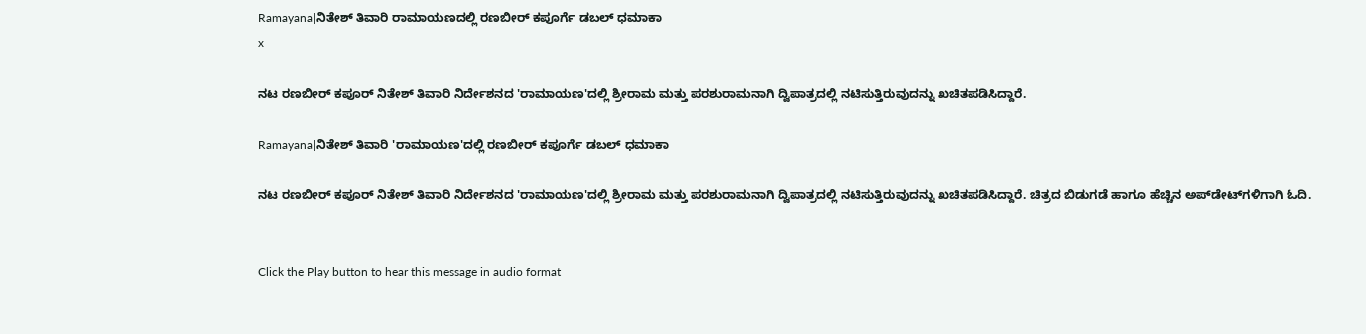Ramayana|ನಿತೇಶ್ ತಿವಾರಿ ರಾಮಾಯಣದಲ್ಲಿ ರಣಬೀರ್ ಕಪೂರ್ಗೆ ಡಬಲ್ ಧಮಾಕಾ
x

ನಟ ರಣಬೀರ್ ಕಪೂರ್ ನಿತೇಶ್ ತಿವಾರಿ ನಿರ್ದೇಶನದ 'ರಾಮಾಯಣ'ದಲ್ಲಿ ಶ್ರೀರಾಮ ಮತ್ತು ಪರಶುರಾಮನಾಗಿ ದ್ವಿಪಾತ್ರದಲ್ಲಿ ನಟಿಸುತ್ತಿರುವುದನ್ನು ಖಚಿತಪಡಿಸಿದ್ದಾರೆ.

Ramayana|ನಿತೇಶ್ ತಿವಾರಿ 'ರಾಮಾಯಣ'ದಲ್ಲಿ ರಣಬೀರ್ ಕಪೂರ್ಗೆ ಡಬಲ್ ಧಮಾಕಾ

ನಟ ರಣಬೀರ್ ಕಪೂರ್ ನಿತೇಶ್ ತಿವಾರಿ ನಿರ್ದೇಶನದ 'ರಾಮಾಯಣ'ದಲ್ಲಿ ಶ್ರೀರಾಮ ಮತ್ತು ಪರಶುರಾಮನಾಗಿ ದ್ವಿಪಾತ್ರದಲ್ಲಿ ನಟಿಸುತ್ತಿರುವುದನ್ನು ಖಚಿತಪಡಿಸಿದ್ದಾರೆ. ಚಿತ್ರದ ಬಿಡುಗಡೆ ಹಾಗೂ ಹೆಚ್ಚಿನ ಅಪ್‌ಡೇಟ್‌ಗಳಿಗಾಗಿ ಓದಿ.


Click the Play button to hear this message in audio format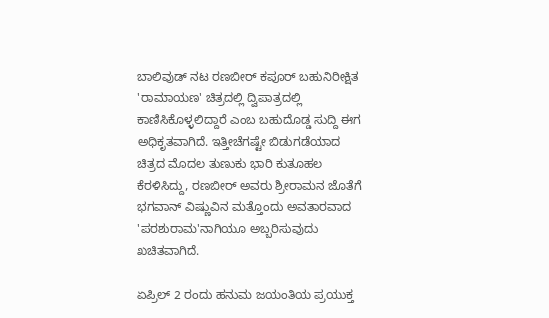ಬಾಲಿವುಡ್ ನಟ ರಣಬೀರ್ ಕಪೂರ್ ಬಹುನಿರೀಕ್ಷಿತ 'ರಾಮಾಯಣ' ಚಿತ್ರದಲ್ಲಿ ದ್ವಿಪಾತ್ರದಲ್ಲಿ ಕಾಣಿಸಿಕೊಳ್ಳಲಿದ್ದಾರೆ ಎಂಬ ಬಹುದೊಡ್ಡ ಸುದ್ದಿ ಈಗ ಅಧಿಕೃತವಾಗಿದೆ. ಇತ್ತೀಚೆಗಷ್ಟೇ ಬಿಡುಗಡೆಯಾದ ಚಿತ್ರದ ಮೊದಲ ತುಣುಕು ಭಾರಿ ಕುತೂಹಲ ಕೆರಳಿಸಿದ್ದು, ರಣಬೀರ್ ಅವರು ಶ್ರೀರಾಮನ ಜೊತೆಗೆ ಭಗವಾನ್ ವಿಷ್ಣುವಿನ ಮತ್ತೊಂದು ಅವತಾರವಾದ 'ಪರಶುರಾಮ'ನಾಗಿಯೂ ಅಬ್ಬರಿಸುವುದು ಖಚಿತವಾಗಿದೆ.

ಏಪ್ರಿಲ್ 2 ರಂದು ಹನುಮ ಜಯಂತಿಯ ಪ್ರಯುಕ್ತ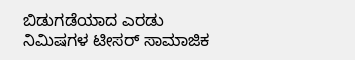ಬಿಡುಗಡೆಯಾದ ಎರಡು ನಿಮಿಷಗಳ ಟೀಸರ್ ಸಾಮಾಜಿಕ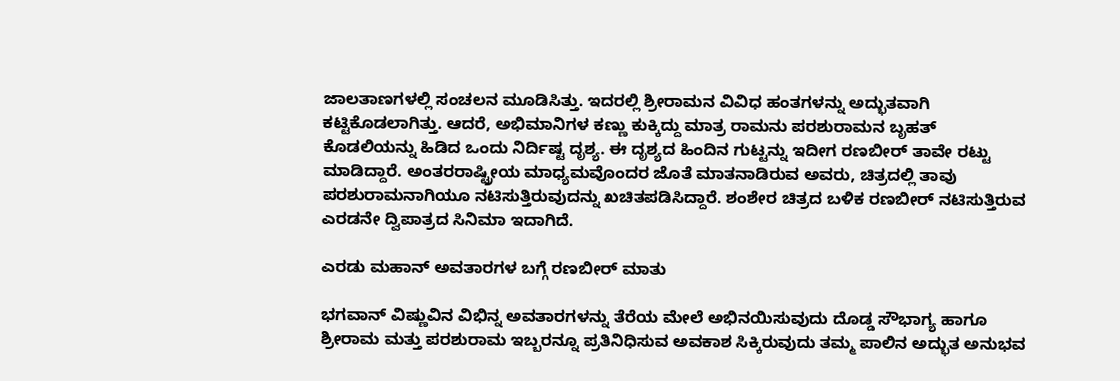ಜಾಲತಾಣಗಳಲ್ಲಿ ಸಂಚಲನ ಮೂಡಿಸಿತ್ತು. ಇದರಲ್ಲಿ ಶ್ರೀರಾಮನ ವಿವಿಧ ಹಂತಗಳನ್ನು ಅದ್ಭುತವಾಗಿ ಕಟ್ಟಿಕೊಡಲಾಗಿತ್ತು. ಆದರೆ, ಅಭಿಮಾನಿಗಳ ಕಣ್ಣು ಕುಕ್ಕಿದ್ದು ಮಾತ್ರ ರಾಮನು ಪರಶುರಾಮನ ಬೃಹತ್ ಕೊಡಲಿಯನ್ನು ಹಿಡಿದ ಒಂದು ನಿರ್ದಿಷ್ಟ ದೃಶ್ಯ. ಈ ದೃಶ್ಯದ ಹಿಂದಿನ ಗುಟ್ಟನ್ನು ಇದೀಗ ರಣಬೀರ್ ತಾವೇ ರಟ್ಟು ಮಾಡಿದ್ದಾರೆ. ಅಂತರರಾಷ್ಟ್ರೀಯ ಮಾಧ್ಯಮವೊಂದರ ಜೊತೆ ಮಾತನಾಡಿರುವ ಅವರು, ಚಿತ್ರದಲ್ಲಿ ತಾವು ಪರಶುರಾಮನಾಗಿಯೂ ನಟಿಸುತ್ತಿರುವುದನ್ನು ಖಚಿತಪಡಿಸಿದ್ದಾರೆ. ಶಂಶೇರ ಚಿತ್ರದ ಬಳಿಕ ರಣಬೀರ್ ನಟಿಸುತ್ತಿರುವ ಎರಡನೇ ದ್ವಿಪಾತ್ರದ ಸಿನಿಮಾ ಇದಾಗಿದೆ.

ಎರಡು ಮಹಾನ್ ಅವತಾರಗಳ ಬಗ್ಗೆ ರಣಬೀರ್ ಮಾತು

ಭಗವಾನ್ ವಿಷ್ಣುವಿನ ವಿಭಿನ್ನ ಅವತಾರಗಳನ್ನು ತೆರೆಯ ಮೇಲೆ ಅಭಿನಯಿಸುವುದು ದೊಡ್ಡ ಸೌಭಾಗ್ಯ ಹಾಗೂ ಶ್ರೀರಾಮ ಮತ್ತು ಪರಶುರಾಮ ಇಬ್ಬರನ್ನೂ ಪ್ರತಿನಿಧಿಸುವ ಅವಕಾಶ ಸಿಕ್ಕಿರುವುದು ತಮ್ಮ ಪಾಲಿನ ಅದ್ಭುತ ಅನುಭವ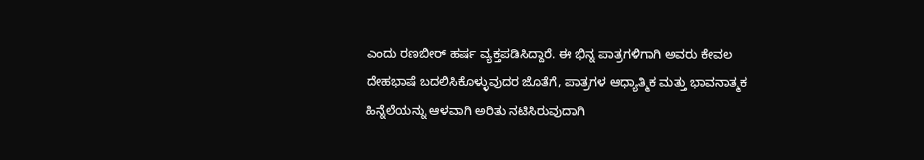ಎಂದು ರಣಬೀರ್ ಹರ್ಷ ವ್ಯಕ್ತಪಡಿಸಿದ್ದಾರೆ. ಈ ಭಿನ್ನ ಪಾತ್ರಗಳಿಗಾಗಿ ಅವರು ಕೇವಲ ದೇಹಭಾಷೆ ಬದಲಿಸಿಕೊಳ್ಳುವುದರ ಜೊತೆಗೆ, ಪಾತ್ರಗಳ ಆಧ್ಯಾತ್ಮಿಕ ಮತ್ತು ಭಾವನಾತ್ಮಕ ಹಿನ್ನೆಲೆಯನ್ನು ಆಳವಾಗಿ ಅರಿತು ನಟಿಸಿರುವುದಾಗಿ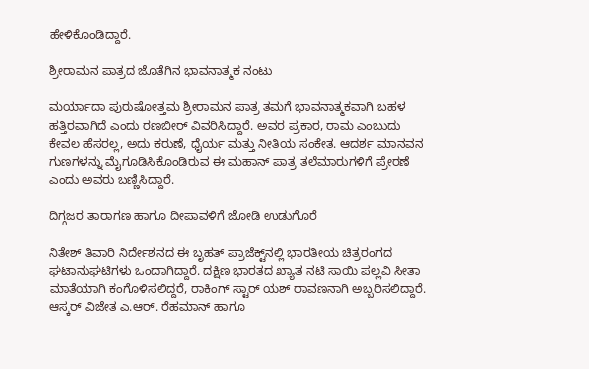ಹೇಳಿಕೊಂಡಿದ್ದಾರೆ.

ಶ್ರೀರಾಮನ ಪಾತ್ರದ ಜೊತೆಗಿನ ಭಾವನಾತ್ಮಕ ನಂಟು

ಮರ್ಯಾದಾ ಪುರುಷೋತ್ತಮ ಶ್ರೀರಾಮನ ಪಾತ್ರ ತಮಗೆ ಭಾವನಾತ್ಮಕವಾಗಿ ಬಹಳ ಹತ್ತಿರವಾಗಿದೆ ಎಂದು ರಣಬೀರ್ ವಿವರಿಸಿದ್ದಾರೆ. ಅವರ ಪ್ರಕಾರ, ರಾಮ ಎಂಬುದು ಕೇವಲ ಹೆಸರಲ್ಲ, ಅದು ಕರುಣೆ, ಧೈರ್ಯ ಮತ್ತು ನೀತಿಯ ಸಂಕೇತ. ಆದರ್ಶ ಮಾನವನ ಗುಣಗಳನ್ನು ಮೈಗೂಡಿಸಿಕೊಂಡಿರುವ ಈ ಮಹಾನ್ ಪಾತ್ರ ತಲೆಮಾರುಗಳಿಗೆ ಪ್ರೇರಣೆ ಎಂದು ಅವರು ಬಣ್ಣಿಸಿದ್ದಾರೆ.

ದಿಗ್ಗಜರ ತಾರಾಗಣ ಹಾಗೂ ದೀಪಾವಳಿಗೆ ಜೋಡಿ ಉಡುಗೊರೆ

ನಿತೇಶ್ ತಿವಾರಿ ನಿರ್ದೇಶನದ ಈ ಬೃಹತ್ ಪ್ರಾಜೆಕ್ಟ್‌ನಲ್ಲಿ ಭಾರತೀಯ ಚಿತ್ರರಂಗದ ಘಟಾನುಘಟಿಗಳು ಒಂದಾಗಿದ್ದಾರೆ. ದಕ್ಷಿಣ ಭಾರತದ ಖ್ಯಾತ ನಟಿ ಸಾಯಿ ಪಲ್ಲವಿ ಸೀತಾ ಮಾತೆಯಾಗಿ ಕಂಗೊಳಿಸಲಿದ್ದರೆ, ರಾಕಿಂಗ್ ಸ್ಟಾರ್ ಯಶ್ ರಾವಣನಾಗಿ ಅಬ್ಬರಿಸಲಿದ್ದಾರೆ. ಆಸ್ಕರ್ ವಿಜೇತ ಎ.ಆರ್. ರೆಹಮಾನ್ ಹಾಗೂ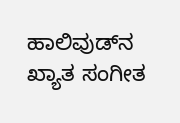ಹಾಲಿವುಡ್‌ನ ಖ್ಯಾತ ಸಂಗೀತ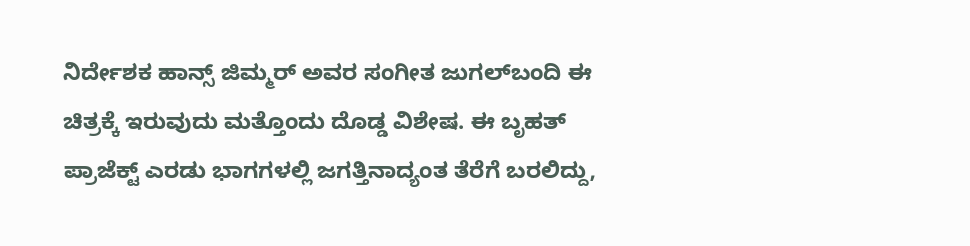ನಿರ್ದೇಶಕ ಹಾನ್ಸ್ ಜಿಮ್ಮರ್ ಅವರ ಸಂಗೀತ ಜುಗಲ್‌ಬಂದಿ ಈ ಚಿತ್ರಕ್ಕೆ ಇರುವುದು ಮತ್ತೊಂದು ದೊಡ್ಡ ವಿಶೇಷ. ಈ ಬೃಹತ್ ಪ್ರಾಜೆಕ್ಟ್ ಎರಡು ಭಾಗಗಳಲ್ಲಿ ಜಗತ್ತಿನಾದ್ಯಂತ ತೆರೆಗೆ ಬರಲಿದ್ದು,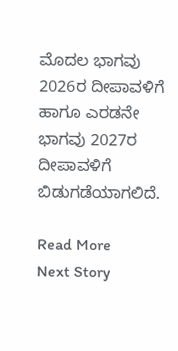ಮೊದಲ ಭಾಗವು 2026ರ ದೀಪಾವಳಿಗೆ ಹಾಗೂ ಎರಡನೇ ಭಾಗವು 2027ರ ದೀಪಾವಳಿಗೆ ಬಿಡುಗಡೆಯಾಗಲಿದೆ.

Read More
Next Story